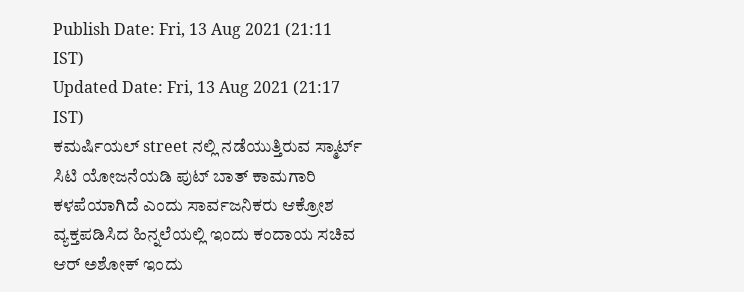Publish Date: Fri, 13 Aug 2021 (21:11 IST)
Updated Date: Fri, 13 Aug 2021 (21:17 IST)
ಕಮರ್ಷಿಯಲ್ street ನಲ್ಲಿ ನಡೆಯುತ್ತಿರುವ ಸ್ಮಾರ್ಟ್ ಸಿಟಿ ಯೋಜನೆಯಡಿ ಪುಟ್ ಬಾತ್ ಕಾಮಗಾರಿ ಕಳಪೆಯಾಗಿದೆ ಎಂದು ಸಾರ್ವಜನಿಕರು ಆಕ್ರೋಶ ವ್ಯಕ್ತಪಡಿಸಿದ ಹಿನ್ನಲೆಯಲ್ಲಿ ಇಂದು ಕಂದಾಯ ಸಚಿವ ಆರ್ ಅಶೋಕ್ ಇಂದು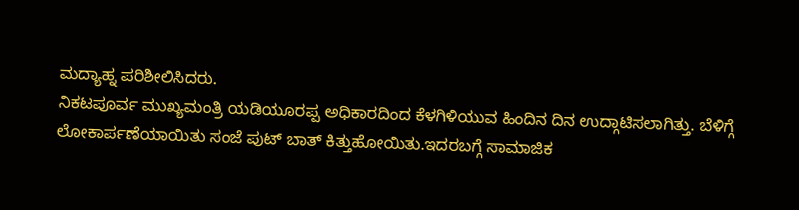ಮದ್ಯಾಹ್ನ ಪರಿಶೀಲಿಸಿದರು.
ನಿಕಟಪೂರ್ವ ಮುಖ್ಯಮಂತ್ರಿ ಯಡಿಯೂರಪ್ಪ ಅಧಿಕಾರದಿಂದ ಕೆಳಗಿಳಿಯುವ ಹಿಂದಿನ ದಿನ ಉದ್ಗಾಟಿಸಲಾಗಿತ್ತು. ಬೆಳಿಗ್ಗೆ ಲೋಕಾರ್ಪಣೆಯಾಯಿತು ಸಂಜೆ ಪುಟ್ ಬಾತ್ ಕಿತ್ತುಹೋಯಿತು.ಇದರಬಗ್ಗೆ ಸಾಮಾಜಿಕ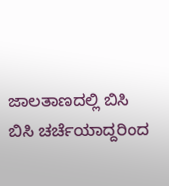ಜಾಲತಾಣದಲ್ಲಿ ಬಿಸಿ ಬಿಸಿ ಚರ್ಚೆಯಾದ್ದರಿಂದ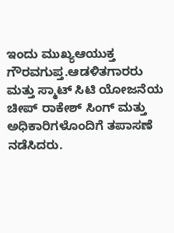ಇಂದು ಮುಖ್ಯಆಯುಕ್ತ ಗೌರವಗುಪ್ತ.ಆಡಳಿತಗಾರರು ಮತ್ತು ಸ್ಮಾಟ್ ಸಿಟಿ ಯೋಜನೆಯ ಚೀಪ್ ರಾಕೇಶ್ ಸಿಂಗ್ ಮತ್ತು ಅಧಿಕಾರಿಗಳೊಂದಿಗೆ ತಪಾಸಣೆ ನಡೆಸಿದರು.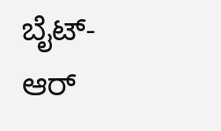ಬೈಟ್- ಆರ್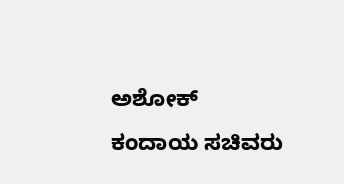ಅಶೋಕ್ ಕಂದಾಯ ಸಚಿವರು